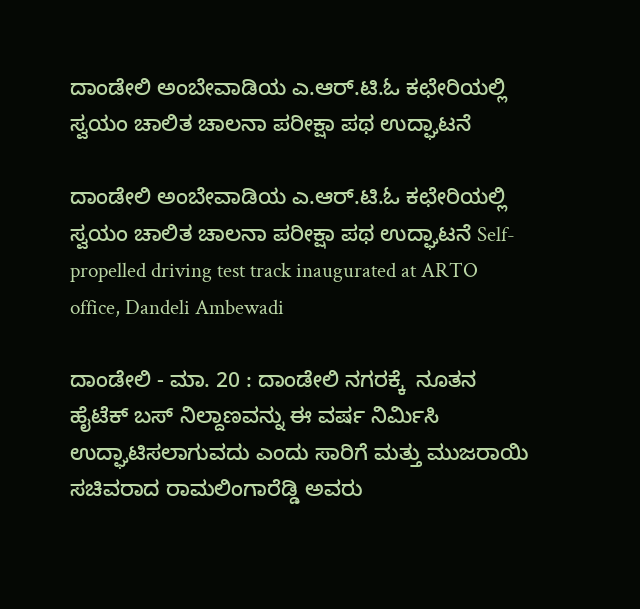ದಾಂಡೇಲಿ ಅಂಬೇವಾಡಿಯ ಎ.ಆರ್‌.ಟಿ.ಓ ಕಛೇರಿಯಲ್ಲಿ ಸ್ವಯಂ ಚಾಲಿತ ಚಾಲನಾ ಪರೀಕ್ಷಾ ಪಥ ಉದ್ಘಾಟನೆ

ದಾಂಡೇಲಿ ಅಂಬೇವಾಡಿಯ ಎ.ಆರ್‌.ಟಿ.ಓ ಕಛೇರಿಯಲ್ಲಿ ಸ್ವಯಂ ಚಾಲಿತ ಚಾಲನಾ ಪರೀಕ್ಷಾ ಪಥ ಉದ್ಘಾಟನೆ Self-propelled driving test track inaugurated at ARTO office, Dandeli Ambewadi

ದಾಂಡೇಲಿ - ಮಾ. 20 : ದಾಂಡೇಲಿ ನಗರಕ್ಕೆ  ನೂತನ ಹೈಟೆಕ್ ಬಸ್ ನಿಲ್ದಾಣವನ್ನು ಈ ವರ್ಷ ನಿರ್ಮಿಸಿ ಉದ್ಘಾಟಿಸಲಾಗುವದು ಎಂದು ಸಾರಿಗೆ ಮತ್ತು ಮುಜರಾಯಿ ಸಚಿವರಾದ ರಾಮಲಿಂಗಾರೆಡ್ಡಿ ಅವರು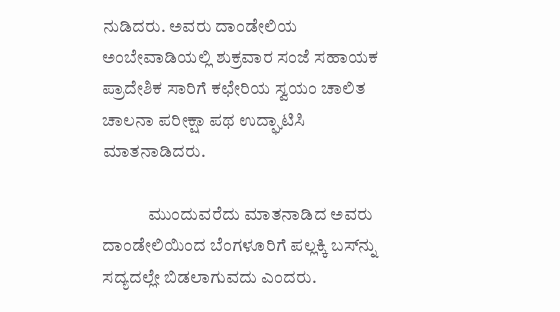ನುಡಿದರು. ಅವರು ದಾಂಡೇಲಿಯ ಅಂಬೇವಾಡಿಯಲ್ಲಿ ಶುಕ್ರವಾರ ಸಂಜೆ ಸಹಾಯಕ ಪ್ರಾದೇಶಿಕ ಸಾರಿಗೆ ಕಛೇರಿಯ ಸ್ವಯಂ ಚಾಲಿತ ಚಾಲನಾ ಪರೀಕ್ಷಾ ಪಥ ಉದ್ಘಾಟಿಸಿ ಮಾತನಾಡಿದರು.

             ಮುಂದುವರೆದು ಮಾತನಾಡಿದ ಅವರು ದಾಂಡೇಲಿಯಿಂದ ಬೆಂಗಳೂರಿಗೆ ಪಲ್ಲಕ್ಕಿ ಬಸ್‌ನ್ನು ಸದ್ಯದಲ್ಲೇ ಬಿಡಲಾಗುವದು ಎಂದರು.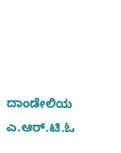ದಾಂಡೇಲಿಯ ಎ.ಆರ್‌.ಟಿ.ಓ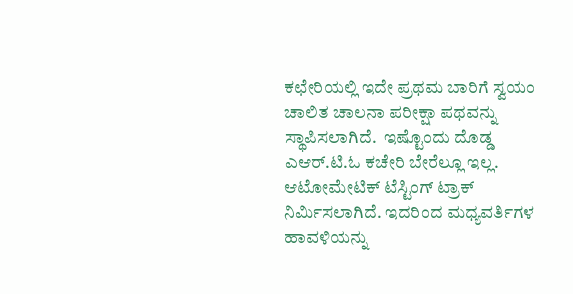ಕಛೇರಿಯಲ್ಲಿ ಇದೇ ಪ್ರಥಮ ಬಾರಿಗೆ ಸ್ವಯಂ ಚಾಲಿತ ಚಾಲನಾ ಪರೀಕ್ಷಾ ಪಥವನ್ನು ಸ್ಥಾಪಿಸಲಾಗಿದೆ.  ಇಷ್ಟೊಂದು ದೊಡ್ಡ ಎಆರ್‌.ಟಿ.ಓ ಕಚೇರಿ ಬೇರೆಲ್ಲೂ ಇಲ್ಲ. ಆಟೋಮೇಟಿಕ್ ಟೆಸ್ಟಿಂಗ್ ಟ್ರಾಕ್ ನಿರ್ಮಿಸಲಾಗಿದೆ. ಇದರಿಂದ ಮಧ್ಯವರ್ತಿಗಳ ಹಾವಳಿಯನ್ನು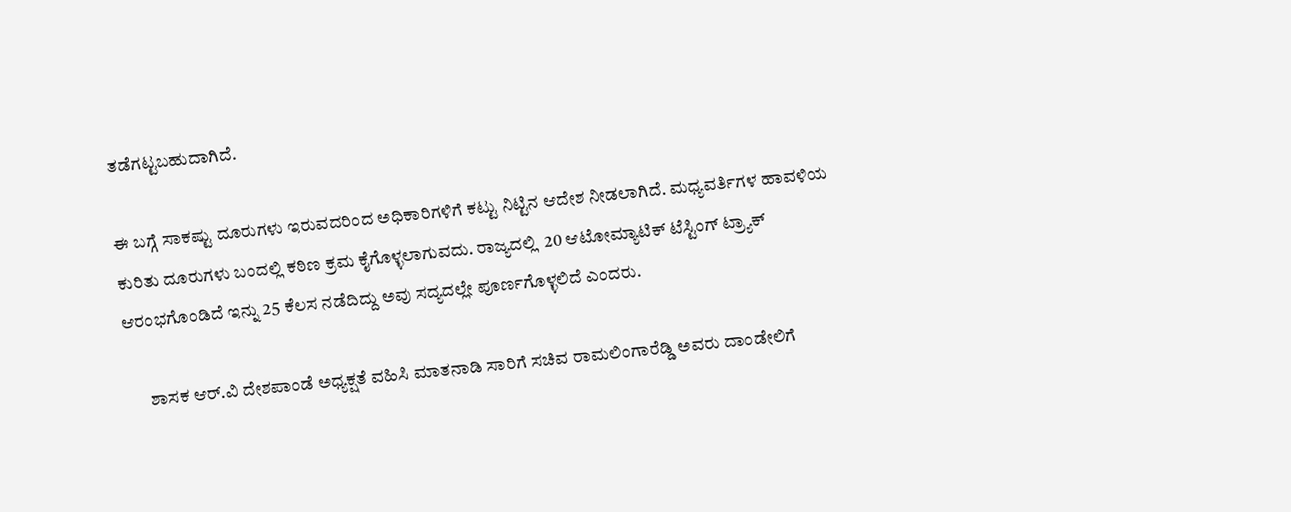ತಡೆಗಟ್ಟಬಹುದಾಗಿದೆ.

ಈ ಬಗ್ಗೆ ಸಾಕಷ್ಟು ದೂರುಗಳು ಇರುವದರಿಂದ ಅಧಿಕಾರಿಗಳಿಗೆ ಕಟ್ಟು ನಿಟ್ಟಿನ ಆದೇಶ ನೀಡಲಾಗಿದೆ. ಮಧ್ಯವರ್ತಿಗಳ ಹಾವಳಿಯ ಕುರಿತು ದೂರುಗಳು ಬಂದಲ್ಲಿ ಕಠಿಣ ಕ್ರಮ ಕೈಗೊಳ್ಳಲಾಗುವದು. ರಾಜ್ಯದಲ್ಲಿ  20 ಆಟೋಮ್ಯಾಟಿಕ್ ಟೆಸ್ಟಿಂಗ್ ಟ್ರ್ಯಾಕ್ ಆರಂಭಗೊಂಡಿದೆ ಇನ್ನು 25 ಕೆಲಸ ನಡೆದಿದ್ದು ಅವು ಸದ್ಯದಲ್ಲೇ ಪೂರ್ಣಗೊಳ್ಳಲಿದೆ ಎಂದರು.

      ಶಾಸಕ ಆರ್‌.ವಿ ದೇಶಪಾಂಡೆ ಅಧ್ಯಕ್ಷತೆ ವಹಿಸಿ ಮಾತನಾಡಿ ಸಾರಿಗೆ ಸಚಿವ ರಾಮಲಿಂಗಾರೆಡ್ಡಿ ಅವರು ದಾಂಡೇಲಿಗೆ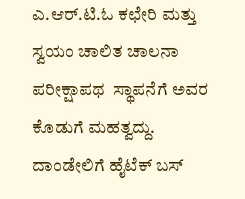ಎ.ಆರ್‌.ಟಿ.ಓ ಕಛೇರಿ ಮತ್ತು ಸ್ವಯಂ ಚಾಲಿತ ಚಾಲನಾ ಪರೀಕ್ಷಾಪಥ  ಸ್ಥಾಪನೆಗೆ ಅವರ ಕೊಡುಗೆ ಮಹತ್ವದ್ದು. ದಾಂಡೇಲಿಗೆ ಹೈಟೆಕ್ ಬಸ್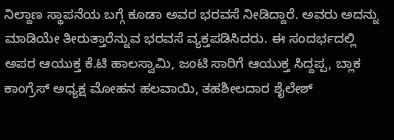ನಿಲ್ದಾಣ ಸ್ಥಾಪನೆಯ ಬಗ್ಗೆ ಕೂಡಾ ಅವರ ಭರವಸೆ ನೀಡಿದ್ದಾರೆ. ಅವರು ಅದನ್ನು ಮಾಡಿಯೇ ತೀರುತ್ತಾರೆನ್ನುವ ಭರವಸೆ ವ್ಯಕ್ತಪಡಿಸಿದರು. ಈ ಸಂದರ್ಭದಲ್ಲಿ ಅಪರ ಆಯುಕ್ತ ಕೆ.ಟಿ ಹಾಲಸ್ವಾಮಿ, ಜಂಟಿ ಸಾರಿಗೆ ಆಯುಕ್ತ ಸಿದ್ದಪ್ಪ, ಬ್ಲಾಕ ಕಾಂಗ್ರೆಸ್ ಅಧ್ಯಕ್ಷ ಮೋಹನ ಹಲವಾಯಿ, ತಹಶೀಲದಾರ ಶೈಲೇಶ್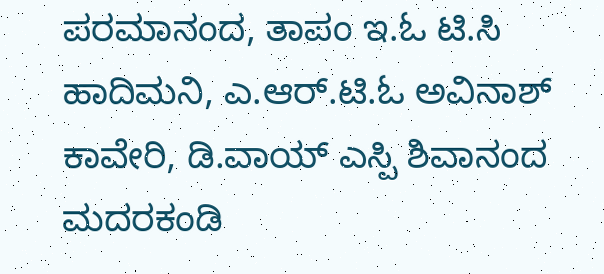ಪರಮಾನಂದ, ತಾಪಂ ಇ.ಓ ಟಿ.ಸಿ ಹಾದಿಮನಿ, ಎ.ಆರ್‌.ಟಿ.ಓ ಅವಿನಾಶ್ ಕಾವೇರಿ, ಡಿ.ವಾಯ್ ಎಸ್ಪಿ ಶಿವಾನಂದ ಮದರಕಂಡಿ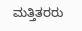ಮತ್ತಿತರರು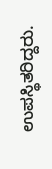ಉಪಸ್ಥಿತರಿದ್ದರು.